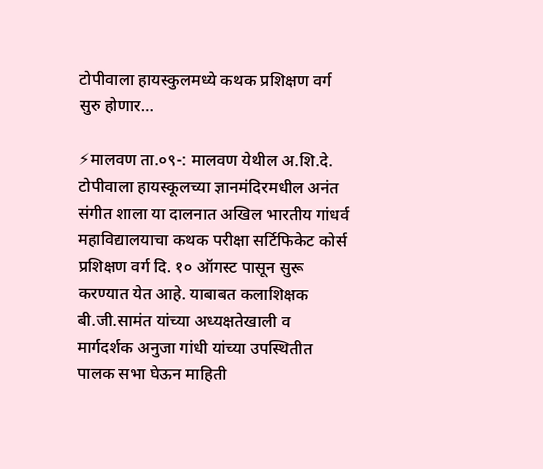टोपीवाला हायस्कुलमध्ये कथक प्रशिक्षण वर्ग सुरु होणार…

⚡मालवण ता.०९-: मालवण येथील अ.शि.दे. टोपीवाला हायस्कूलच्या ज्ञानमंदिरमधील अनंत संगीत शाला या दालनात अखिल भारतीय गांधर्व महाविद्यालयाचा कथक परीक्षा सर्टिफिकेट कोर्स प्रशिक्षण वर्ग दि. १० ऑगस्ट पासून सुरू करण्यात येत आहे. याबाबत कलाशिक्षक बी.जी.सामंत यांच्या अध्यक्षतेखाली व मार्गदर्शक अनुजा गांधी यांच्या उपस्थितीत पालक सभा घेऊन माहिती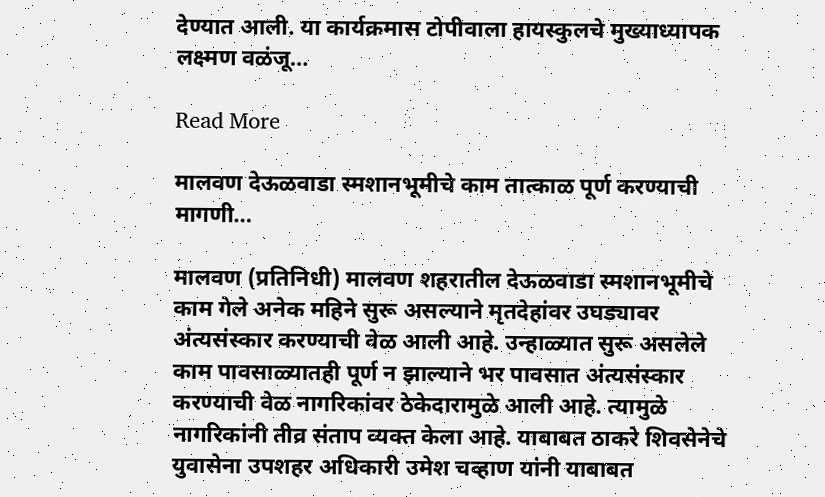देण्यात आली. या कार्यक्रमास टोपीवाला हायस्कुलचे मुख्याध्यापक लक्ष्मण वळंजू…

Read More

मालवण देऊळवाडा स्मशानभूमीचे काम तात्काळ पूर्ण करण्याची मागणी…

मालवण (प्रतिनिधी) मालवण शहरातील देऊळवाडा स्मशानभूमीचे काम गेले अनेक महिने सुरू असल्याने मृतदेहांवर उघड्यावर अंत्यसंस्कार करण्याची वेळ आली आहे. उन्हाळ्यात सुरू असलेले काम पावसाळ्यातही पूर्ण न झाल्याने भर पावसात अंत्यसंस्कार करण्याची वेळ नागरिकांवर ठेकेदारामुळे आली आहे. त्यामुळे नागरिकांनी तीव्र संताप व्यक्त केला आहे. याबाबत ठाकरे शिवसेनेचे युवासेना उपशहर अधिकारी उमेश चव्हाण यांनी याबाबत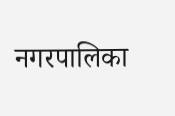नगरपालिका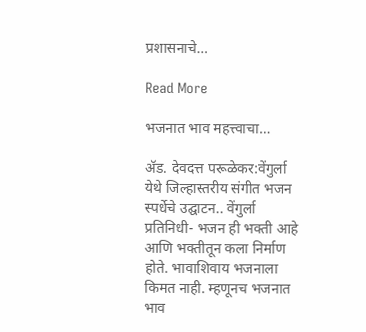प्रशासनाचे…

Read More

भजनात भाव महत्त्वाचा…

ॲड. देवदत्त परूळेकर:वेंगुर्ला येथे जिल्हास्तरीय संगीत भजन स्पर्धेचे उद्घाटन.. वेंगुर्ला प्रतिनिधी- भजन ही भक्ती आहे आणि भक्तीतून कला निर्माण होते. भावाशिवाय भजनाला किमत नाही. म्हणूनच भजनात भाव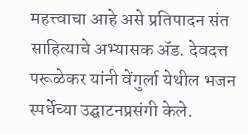महत्त्वाचा आहे असे प्रतिपादन संत साहित्याचे अभ्यासक ॲड. देवदत्त परूळेकर यांनी वेंगुर्ला येथील भजन स्पर्धेच्या उद्घाटनप्रसंगी केले.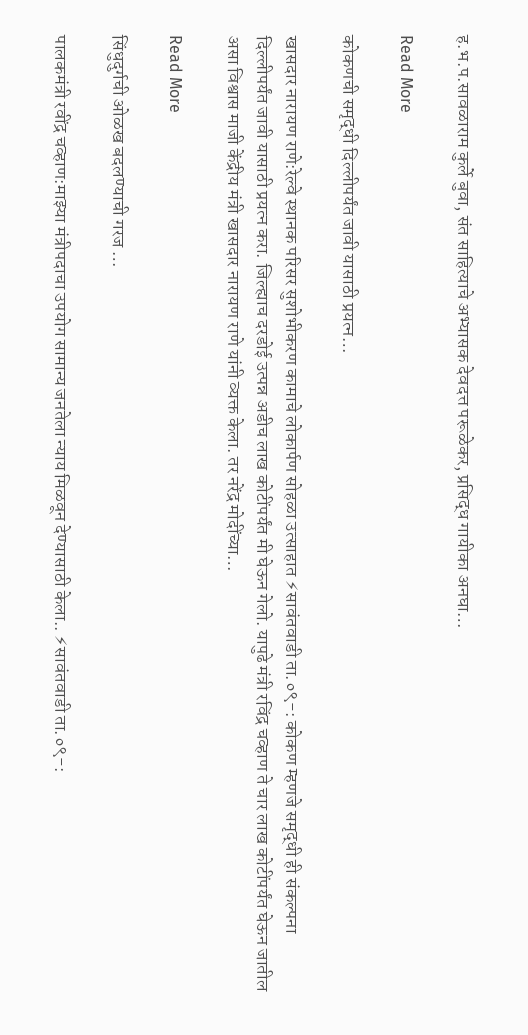ह.भ.प.सावळाराम कुर्ले बुवा, संत साहित्याचे अभ्यासक देवदत्त परूळेकर, प्रसिद्ध गायीका अनघा…

Read More

कोकणची समृद्धी दिल्लीपर्यंत जावी यासाठी प्रयत्न…

खासदार नारायण राणे:रेल्वे स्थानक परिसर सुशोभीकरण कामाचे लोकार्पण सोहळा उत्साहात ⚡सावंतवाडी ता.०९-: कोकण म्हणजे समृद्धी ही संकल्पना दिल्लीपर्यंत जावी यासाठी प्रयत्न करा. जिल्ह्याच दरडोई उत्पन्न अडीच लाख कोटींपर्यंत मी घेऊन गेलो. यापुढे मंत्री रविंद्र चव्हाण ते चार लाख कोटींपर्यंत घेऊन जातील असा विश्वास माजी केंद्रीय मंत्री खासदार नारायण राणे यांनी व्यक्त केला. तर नरेंद्र मोदींच्या…

Read More

सिंधुदुर्गची ओळख बदलण्याची गरज …

पालकमंत्री रवींद्र चव्हाण:माझ्या मंत्रीपदाचा उपयोग सामान्य जनतेला न्याय मिळवून देण्यासाठी केला.. ⚡सावंतवाडी ता.०९-: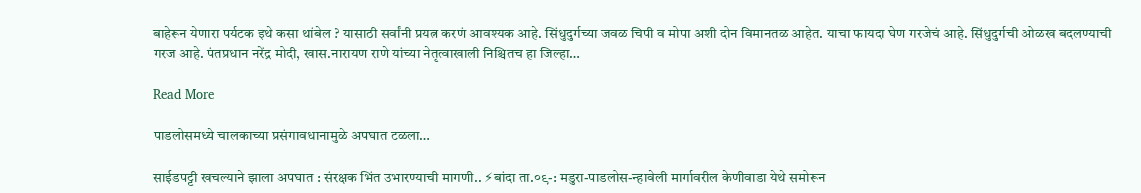बाहेरून येणारा पर्यटक इथे कसा थांबेल ? यासाठी सर्वांनी प्रयत्न करणं आवश्यक आहे. सिंधुदुर्गच्या जवळ चिपी व मोपा अशी दोन विमानतळ आहेत. याचा फायदा घेण गरजेचं आहे‌. सिंधुदुर्गची ओळख बदलण्याची गरज आहे. पंतप्रधान नरेंद्र मोदी, खास.नारायण राणे यांच्या नेतृत्वाखाली निश्चितच हा जिल्हा…

Read More

पाडलोसमध्ये चालकाच्या प्रसंगावधानामुळे अपघात टळला…

साईडपट्टी खचल्याने झाला अपघात : संरक्षक भिंत उभारण्याची मागणी.. ⚡बांदा ता.०९-: मडुरा-पाडलोस-न्हावेली मार्गावरील केणीवाडा येथे समोरून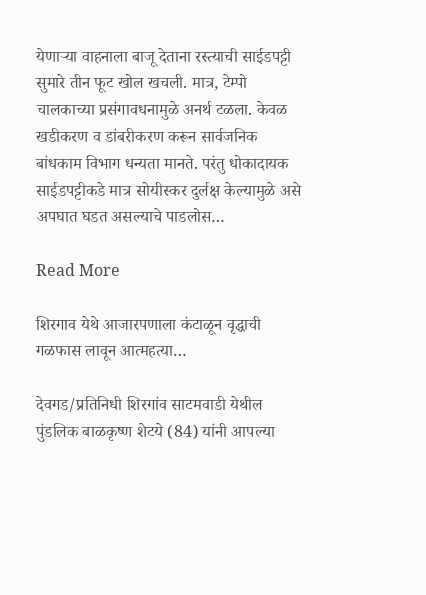येणाऱ्या वाहनाला बाजू देताना रस्त्याची साईडपट्टी सुमारे तीन फूट खोल खचली. मात्र, टेम्पो चालकाच्या प्रसंगावधनामुळे अनर्थ टळला. केवळ खडीकरण व डांबरीकरण करून सार्वजनिक बांधकाम विभाग धन्यता मानते. परंतु धोकादायक साईडपट्टीकडे मात्र सोयीस्कर दुर्लक्ष केल्यामुळे असे अपघात घडत असल्याचे पाडलोस…

Read More

शिरगाव येथे आजारपणाला कंटाळून वृद्धाची गळफास लावून आत्महत्या…

देवगड/प्रतिनिधी शिरगांव साटमवाडी येथील पुंडलिक बाळकृष्ण शेटये (84) यांनी आपल्या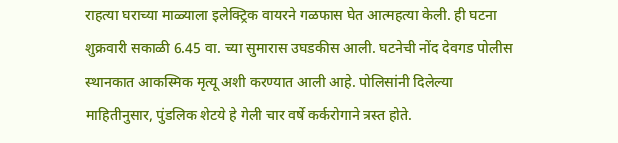राहत्या घराच्या माळ्याला इलेक्ट्रिक वायरने गळफास घेत आत्महत्या केली. ही घटना शुक्रवारी सकाळी 6.45 वा. च्या सुमारास उघडकीस आली. घटनेची नोंद देवगड पोलीस स्थानकात आकस्मिक मृत्यू अशी करण्यात आली आहे. पोलिसांनी दिलेल्या माहितीनुसार, पुंडलिक शेटये हे गेली चार वर्षे कर्करोगाने त्रस्त होते.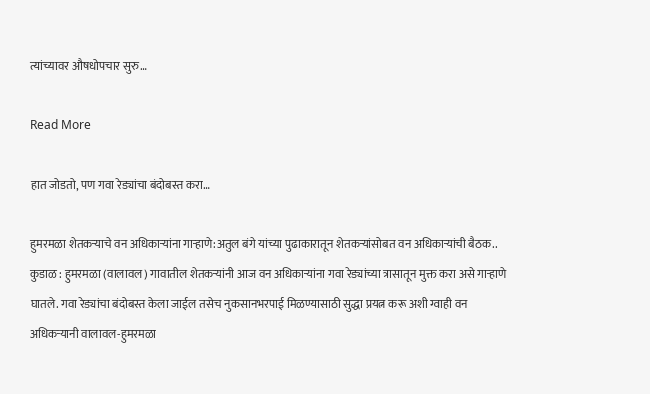त्यांच्यावर औषधोपचार सुरु…

Read More

हात जोडतो, पण गवा रेड्यांचा बंदोबस्त करा…

हुमरमळा शेतकऱ्याचे वन अधिकाऱ्यांना गाऱ्हाणे:अतुल बंगे यांच्या पुढाकारातून शेतकऱ्यांसोबत वन अधिकाऱ्यांची बैठक.. कुडाळ : हुमरमळा (वालावल) गावातील शेतकऱ्यांनी आज वन अधिकाऱ्यांना गवा रेड्यांच्या त्रासातून मुक्त करा असे गाऱ्हाणे घातले. गवा रेड्यांचा बंदोबस्त केला जाईल तसेच नुकसानभरपाई मिळण्यासाठी सुद्धा प्रयत्न करू अशी ग्वाही वन अधिकऱ्यानी वालावल-हुमरमळा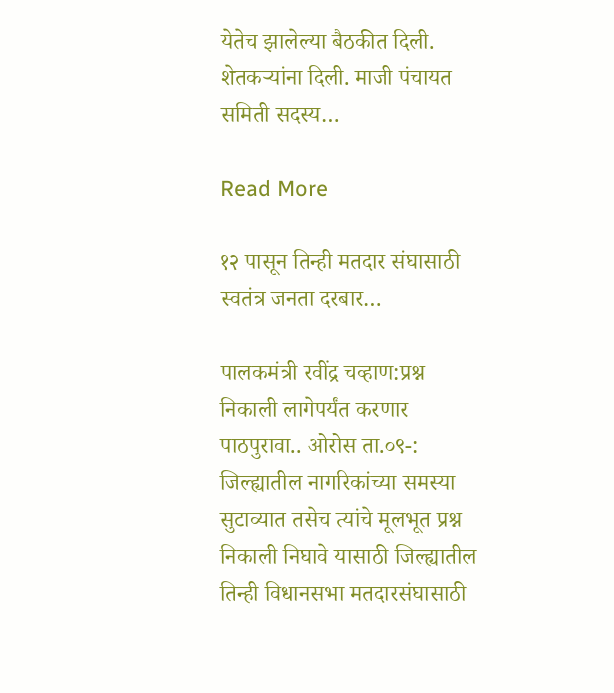येतेच झालेल्या बैठकीत दिली. शेतकऱ्यांना दिली. माजी पंचायत समिती सदस्य…

Read More

१२ पासून तिन्ही मतदार संघासाठी स्वतंत्र जनता दरबार…

पालकमंत्री रवींद्र चव्हाण:प्रश्न निकाली लागेपर्यंत करणार पाठपुरावा.. ओरोस ता.०९-: जिल्ह्यातील नागरिकांच्या समस्या सुटाव्यात तसेच त्यांचे मूलभूत प्रश्न निकाली निघावे यासाठी जिल्ह्यातील तिन्ही विधानसभा मतदारसंघासाठी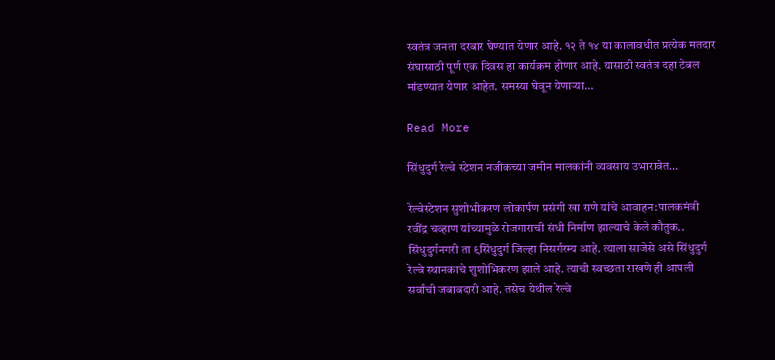स्वतंत्र जनता दरबार घेण्यात येणार आहे. १२ ते १४ या कालावधीत प्रत्येक मतदार संघासाठी पूर्ण एक दिवस हा कार्यक्रम होणार आहे. यासाठी स्वतंत्र दहा टेबल मांडण्यात येणार आहेत. समस्या घेवून येणाऱ्या…

Read More

सिंधुदुर्ग रेल्वे स्टेशन नजीकच्या जमीन मालकांनी व्यवसाय उभारावेत…

रेल्वेस्टेशन सुशोभीकरण लोकार्पण प्रसंगी खा राणे यांचे आवाहन:पालकमंत्री रवींद्र चव्हाण यांच्यामुळे रोजगाराची संधी निर्माण झाल्याचे केले कौतुक.. सिंधुदुर्गनगरी ता ९सिंधुदुर्ग जिल्हा निसर्गरम्य आहे. त्याला साजेसे असे सिंधुदुर्ग रेल्वे स्थानकाचे शुशोभिकरण झाले आहे. त्याची स्वच्छता राखणे ही आपली सर्वांची जबाबदारी आहे. तसेच येथील रेल्वे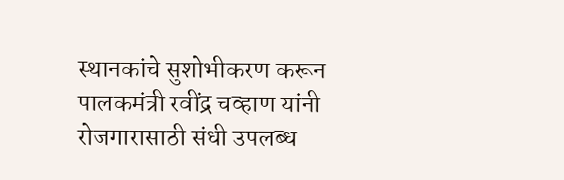स्थानकांचे सुशोभीकरण करून पालकमंत्री रवींद्र चव्हाण यांनी रोजगारासाठी संधी उपलब्ध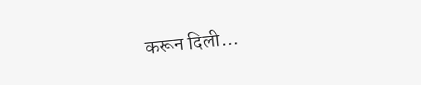करून दिली…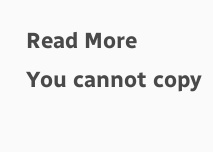Read More
You cannot copy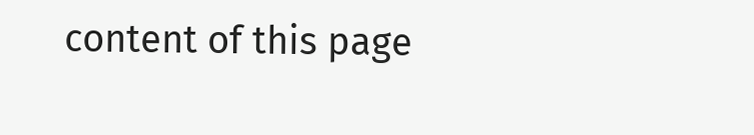content of this page